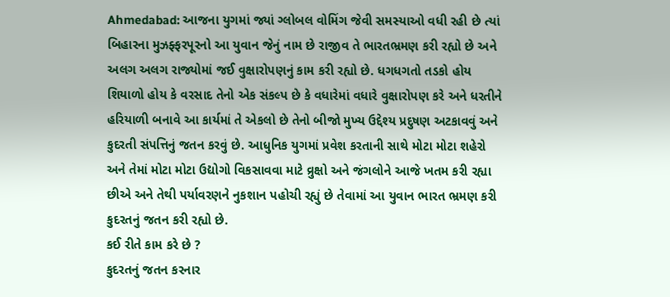Ahmedabad: આજના યુગમાં જ્યાં ગ્લોબલ વોમિંગ જેવી સમસ્યાઓ વધી રહી છે ત્યાં બિહારના મુઝફ્ફરપૂરનો આ યુવાન જેનું નામ છે રાજીવ તે ભારતભ્રમણ કરી રહ્યો છે અને અલગ અલગ રાજ્યોમાં જઈ વુક્ષારોપણનું કામ કરી રહ્યો છે. ધગધગતો તડકો હોય શિયાળો હોય કે વરસાદ તેનો એક સંકલ્પ છે કે વધારેમાં વધારે વુક્ષારોપણ કરે અને ધરતીને હરિયાળી બનાવે આ કાર્યમાં તે એકલો છે તેનો બીજો મુખ્ય ઉદ્દેશ્ય પ્રદુષણ અટકાવવું અને કુદરતી સંપત્તિનું જતન કરવું છે. આધુનિક યુગમાં પ્રવેશ કરતાની સાથે મોટા મોટા શહેરો અને તેમાં મોટા મોટા ઉદ્યોગો વિકસાવવા માટે વ્રુક્ષો અને જંગલોને આજે ખતમ કરી રહ્યા છીએ અને તેથી પર્યાવરણને નુકશાન પહોચી રહ્યું છે તેવામાં આ યુવાન ભારત ભ્રમણ કરી કુદરતનું જતન કરી રહ્યો છે.
કઈ રીતે કામ કરે છે ?
કુદરતનું જતન કરનાર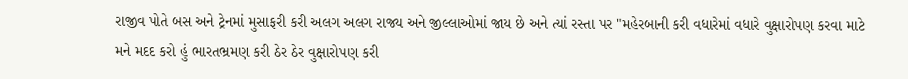રાજીવ પોતે બસ અને ટ્રેનમાં મુસાફરી કરી અલગ અલગ રાજ્ય અને જીલ્લાઓમાં જાય છે અને ત્યાં રસ્તા પર "મહેરબાની કરી વધારેમાં વધારે વુક્ષારોપણ કરવા માટે મને મદદ કરો હું ભારતભ્રમણ કરી ઠેર ઠેર વુક્ષારોપણ કરી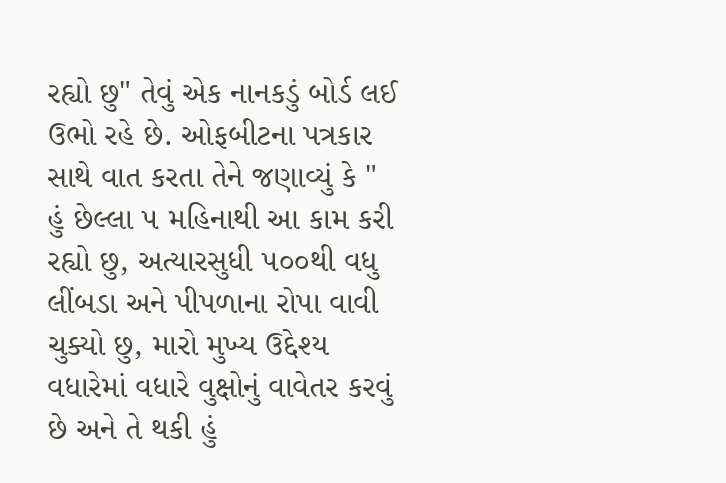રહ્યો છુ" તેવું એક નાનકડું બોર્ડ લઈ ઉભો રહે છે. ઓફબીટના પત્રકાર સાથે વાત કરતા તેને જણાવ્યું કે " હું છેલ્લા ૫ મહિનાથી આ કામ કરી રહ્યો છુ, અત્યારસુધી ૫૦૦થી વધુ લીંબડા અને પીપળાના રોપા વાવી ચુક્યો છુ, મારો મુખ્ય ઉદ્દેશ્ય વધારેમાં વધારે વુક્ષોનું વાવેતર કરવું છે અને તે થકી હું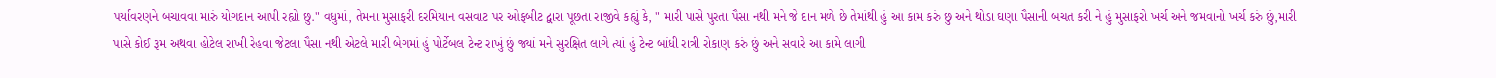પર્યાવરણને બચાવવા મારું યોગદાન આપી રહ્યો છુ." વધુમાં, તેમના મુસાફરી દરમિયાન વસવાટ પર ઓફબીટ દ્વારા પૂછતા રાજીવે કહ્યું કે, " મારી પાસે પુરતા પૈસા નથી મને જે દાન મળે છે તેમાંથી હું આ કામ કરું છુ અને થોડા ઘણા પૈસાની બચત કરી ને હું મુસાફરો ખર્ચ અને જમવાનો ખર્ચ કરું છું,મારી પાસે કોઈ રૂમ અથવા હોટેલ રાખી રેહવા જેટલા પૈસા નથી એટલે મારી બેગમાં હું પોર્ટેબલ ટેન્ટ રાખું છું જ્યાં મને સુરક્ષિત લાગે ત્યાં હું ટેન્ટ બાંધી રાત્રી રોકાણ કરું છું અને સવારે આ કામે લાગી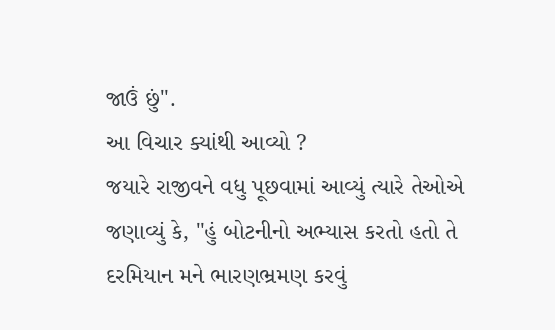જાઉં છું".
આ વિચાર ક્યાંથી આવ્યો ?
જયારે રાજીવને વધુ પૂછવામાં આવ્યું ત્યારે તેઓએ જણાવ્યું કે, "હું બોટનીનો અભ્યાસ કરતો હતો તે દરમિયાન મને ભારણભ્રમણ કરવું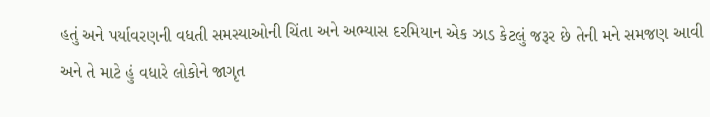હતું અને પર્યાવરણની વધતી સમસ્યાઓની ચિંતા અને અભ્યાસ દરમિયાન એક ઝાડ કેટલું જરૂર છે તેની મને સમજણ આવી અને તે માટે હું વધારે લોકોને જાગૃત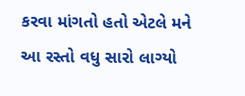કરવા માંગતો હતો એટલે મને આ રસ્તો વધુ સારો લાગ્યો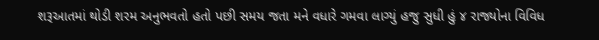શરૂઆતમાં થોડી શરમ અનુભવતો હતો પછી સમય જતા મને વધારે ગમવા લાગ્યું હજુ સુધી હું ૪ રાજ્યોના વિવિધ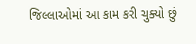જિલ્લાઓમાં આ કામ કરી ચુક્યો છું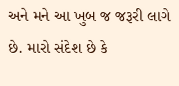અને મને આ ખુબ જ જરૂરી લાગે છે. મારો સંદેશ છે કે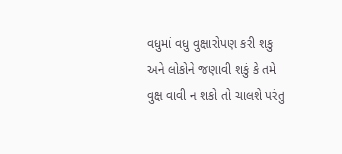વધુમાં વધુ વુક્ષારોપણ કરી શકુ અને લોકોને જણાવી શકું કે તમે વુક્ષ વાવી ન શકો તો ચાલશે પરંતુ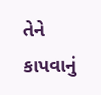તેને કાપવાનું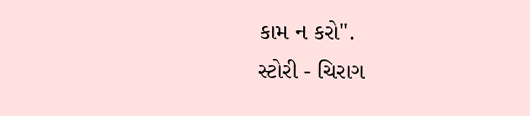કામ ન કરો".
સ્ટોરી - ચિરાગ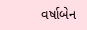વર્ષાબેન